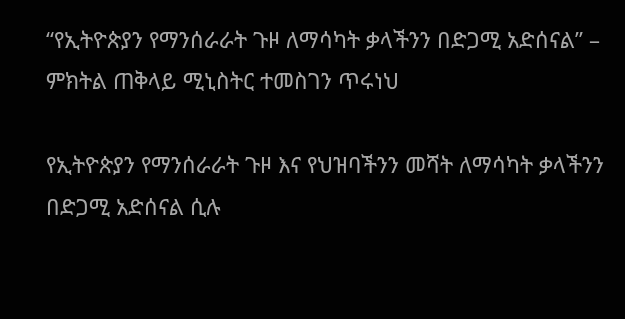“የኢትዮጵያን የማንሰራራት ጉዞ ለማሳካት ቃላችንን በድጋሚ አድሰናል” – ምክትል ጠቅላይ ሚኒስትር ተመስገን ጥሩነህ

የኢትዮጵያን የማንሰራራት ጉዞ እና የህዝባችንን መሻት ለማሳካት ቃላችንን በድጋሚ አድሰናል ሲሉ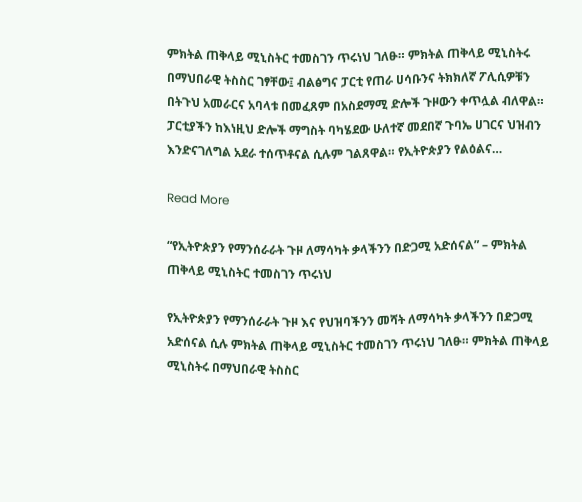ምክትል ጠቅላይ ሚኒስትር ተመስገን ጥሩነህ ገለፁ። ምክትል ጠቅላይ ሚኒስትሩ በማህበራዊ ትስስር ገፃቸው፤ ብልፅግና ፓርቲ የጠራ ሀሳቡንና ትክክለኛ ፖሊሲዎቹን በትጉህ አመራርና አባላቱ በመፈጸም በአስደማሚ ድሎች ጉዞውን ቀጥሏል ብለዋል። ፓርቲያችን ከእነዚህ ድሎች ማግስት ባካሄደው ሁለተኛ መደበኛ ጉባኤ ሀገርና ህዝብን እንድናገለግል አደራ ተሰጥቶናል ሲሉም ገልጸዋል። የኢትዮጵያን የልዕልና…

Read More

“የኢትዮጵያን የማንሰራራት ጉዞ ለማሳካት ቃላችንን በድጋሚ አድሰናል” – ምክትል ጠቅላይ ሚኒስትር ተመስገን ጥሩነህ

የኢትዮጵያን የማንሰራራት ጉዞ እና የህዝባችንን መሻት ለማሳካት ቃላችንን በድጋሚ አድሰናል ሲሉ ምክትል ጠቅላይ ሚኒስትር ተመስገን ጥሩነህ ገለፁ። ምክትል ጠቅላይ ሚኒስትሩ በማህበራዊ ትስስር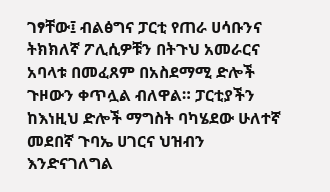ገፃቸው፤ ብልፅግና ፓርቲ የጠራ ሀሳቡንና ትክክለኛ ፖሊሲዎቹን በትጉህ አመራርና አባላቱ በመፈጸም በአስደማሚ ድሎች ጉዞውን ቀጥሏል ብለዋል። ፓርቲያችን ከእነዚህ ድሎች ማግስት ባካሄደው ሁለተኛ መደበኛ ጉባኤ ሀገርና ህዝብን እንድናገለግል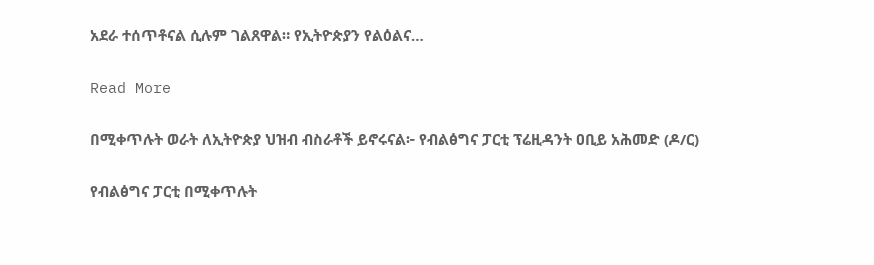አደራ ተሰጥቶናል ሲሉም ገልጸዋል። የኢትዮጵያን የልዕልና…

Read More

በሚቀጥሉት ወራት ለኢትዮጵያ ህዝብ ብስራቶች ይኖሩናል፦ የብልፅግና ፓርቲ ፕሬዚዳንት ዐቢይ አሕመድ (ዶ/ር)

የብልፅግና ፓርቲ በሚቀጥሉት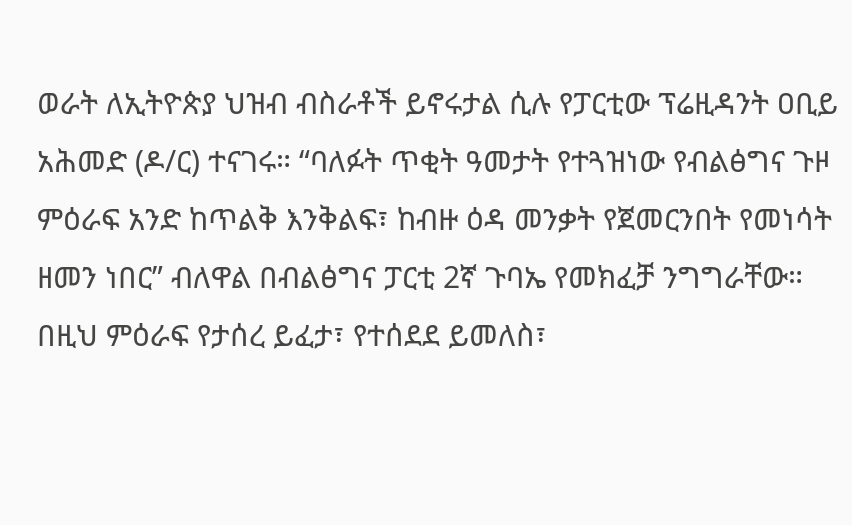ወራት ለኢትዮጵያ ህዝብ ብስራቶች ይኖሩታል ሲሉ የፓርቲው ፕሬዚዳንት ዐቢይ አሕመድ (ዶ/ር) ተናገሩ። “ባለፉት ጥቂት ዓመታት የተጓዝነው የብልፅግና ጉዞ ምዕራፍ አንድ ከጥልቅ እንቅልፍ፣ ከብዙ ዕዳ መንቃት የጀመርንበት የመነሳት ዘመን ነበር” ብለዋል በብልፅግና ፓርቲ 2ኛ ጉባኤ የመክፈቻ ንግግራቸው። በዚህ ምዕራፍ የታሰረ ይፈታ፣ የተሰደደ ይመለስ፣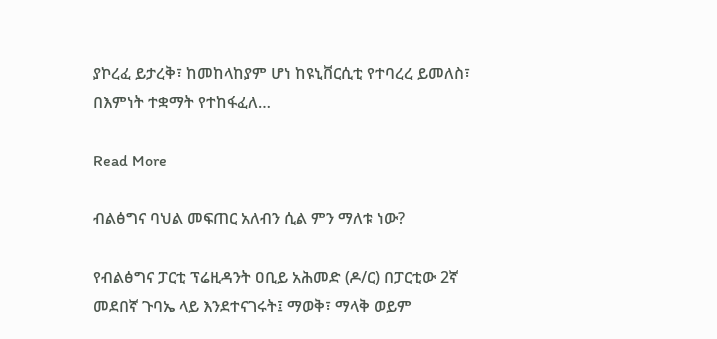ያኮረፈ ይታረቅ፣ ከመከላከያም ሆነ ከዩኒቨርሲቲ የተባረረ ይመለስ፣ በእምነት ተቋማት የተከፋፈለ…

Read More

ብልፅግና ባህል መፍጠር አለብን ሲል ምን ማለቱ ነው?

የብልፅግና ፓርቲ ፕሬዚዳንት ዐቢይ አሕመድ (ዶ/ር) በፓርቲው 2ኛ መደበኛ ጉባኤ ላይ እንደተናገሩት፤ ማወቅ፣ ማላቅ ወይም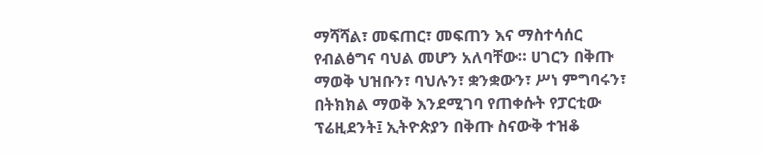ማሻሻል፣ መፍጠር፣ መፍጠን እና ማስተሳሰር የብልፅግና ባህል መሆን አለባቸው። ሀገርን በቅጡ ማወቅ ህዝቡን፣ ባህሉን፣ ቋንቋውን፣ ሥነ ምግባሩን፣ በትክክል ማወቅ እንደሚገባ የጠቀሱት የፓርቲው ፕሬዚደንት፤ ኢትዮጵያን በቅጡ ስናውቅ ተዝቆ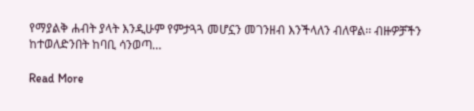የማያልቅ ሐብት ያላት እንዲሁም የምታጓጓ መሆኗን መገንዘብ እንችላለን ብለዋል፡፡ ብዙዎቻችን ከተወለድንበት ከባቢ ሳንወጣ…

Read More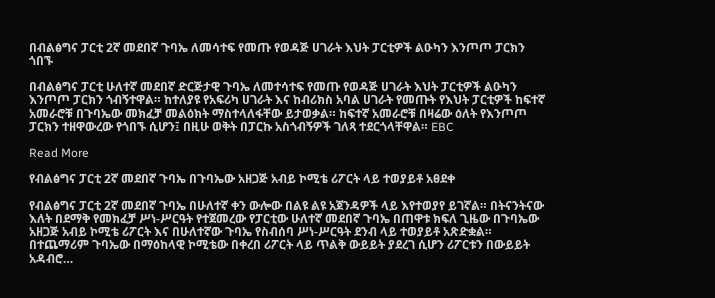በብልፅግና ፓርቲ 2ኛ መደበኛ ጉባኤ ለመሳተፍ የመጡ የወዳጅ ሀገራት እህት ፓርቲዎች ልዑካን እንጦጦ ፓርክን ጎበኙ

በብልፅግና ፓርቲ ሁለተኛ መደበኛ ድርጅታዊ ጉባኤ ለመተሳተፍ የመጡ የወዳጅ ሀገራት እህት ፓርቲዎች ልዑካን እንጦጦ ፓርክን ጎብኝተዋል። ከተለያዩ የአፍሪካ ሀገራት እና ከብሪክስ አባል ሀገራት የመጡት የእህት ፓርቲዎች ከፍተኛ አመራሮቹ በጉባኤው መክፈቻ መልዕክት ማስተላለፋቸው ይታወቃል። ከፍተኛ አመራሮቹ በዛሬው ዕለት የእንጦጦ ፓርክን ተዘዋውረው የጎበኙ ሲሆን፤ በዚሁ ወቅት በፓርኩ አስጎብኝዎች ገለጻ ተደርጎላቸዋል። EBC

Read More

የብልፅግና ፓርቲ 2ኛ መደበኛ ጉባኤ በጉባኤው አዘጋጅ አብይ ኮሚቴ ሪፖርት ላይ ተወያይቶ አፀደቀ

የብልፅግና ፓርቲ 2ኛ መደበኛ ጉባኤ በሁለተኛ ቀን ውሎው በልዩ ልዩ አጀንዳዎች ላይ እየተወያየ ይገኛል። በትናንትናው እለት በደማቅ የመክፈቻ ሥነ-ሥርዓት የተጀመረው የፓርቲው ሁለተኛ መደበኛ ጉባኤ በጠዋቱ ክፍለ ጊዜው በጉባኤው አዘጋጅ አብይ ኮሚቴ ሪፖርት እና በሁለተኛው ጉባኤ የስብሰባ ሥነ-ሥርዓት ደንብ ላይ ተወያይቶ አጽድቋል። በተጨማሪም ጉባኤው በማዕከላዊ ኮሚቴው በቀረበ ሪፖርት ላይ ጥልቅ ውይይት ያደረገ ሲሆን ሪፖርቱን በውይይት አዳብሮ…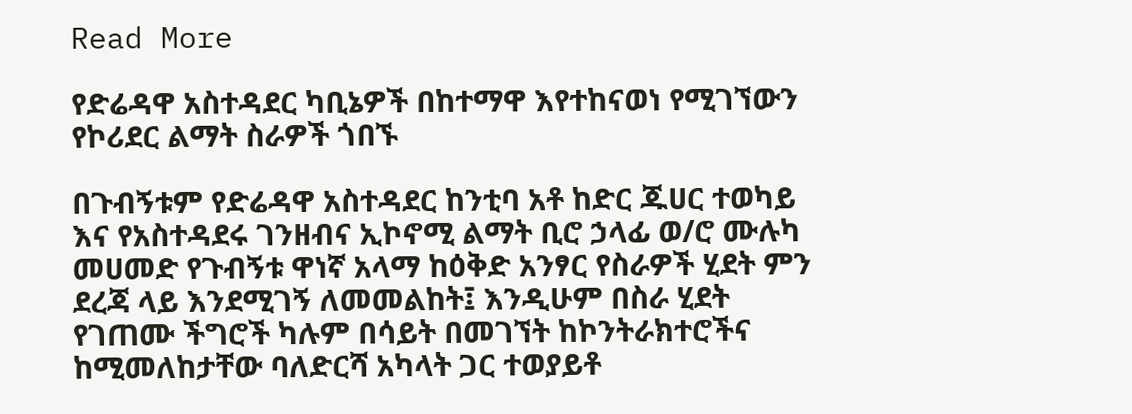Read More

የድሬዳዋ አስተዳደር ካቢኔዎች በከተማዋ እየተከናወነ የሚገኘውን የኮሪደር ልማት ስራዎች ጎበኙ

በጉብኝቱም የድሬዳዋ አስተዳደር ከንቲባ አቶ ከድር ጁሀር ተወካይ እና የአስተዳደሩ ገንዘብና ኢኮኖሚ ልማት ቢሮ ኃላፊ ወ/ሮ ሙሉካ መሀመድ የጉብኝቱ ዋነኛ አላማ ከዕቅድ አንፃር የስራዎች ሂደት ምን ደረጃ ላይ እንደሚገኝ ለመመልከት፤ እንዲሁም በስራ ሂደት የገጠሙ ችግሮች ካሉም በሳይት በመገኘት ከኮንትራክተሮችና ከሚመለከታቸው ባለድርሻ አካላት ጋር ተወያይቶ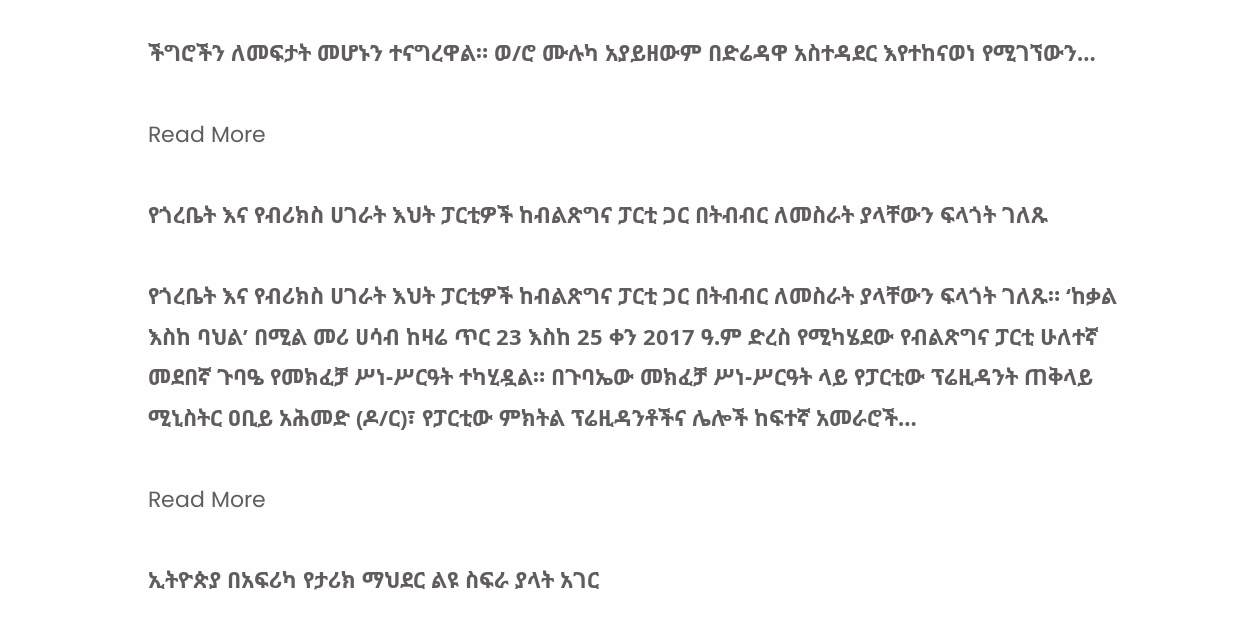ችግሮችን ለመፍታት መሆኑን ተናግረዋል። ወ/ሮ ሙሉካ አያይዘውም በድሬዳዋ አስተዳደር እየተከናወነ የሚገኘውን…

Read More

የጎረቤት እና የብሪክስ ሀገራት እህት ፓርቲዎች ከብልጽግና ፓርቲ ጋር በትብብር ለመስራት ያላቸውን ፍላጎት ገለጹ

የጎረቤት እና የብሪክስ ሀገራት እህት ፓርቲዎች ከብልጽግና ፓርቲ ጋር በትብብር ለመስራት ያላቸውን ፍላጎት ገለጹ። ‘ከቃል እስከ ባህል’ በሚል መሪ ሀሳብ ከዛሬ ጥር 23 እስከ 25 ቀን 2017 ዓ.ም ድረስ የሚካሄደው የብልጽግና ፓርቲ ሁለተኛ መደበኛ ጉባዔ የመክፈቻ ሥነ-ሥርዓት ተካሂዷል። በጉባኤው መክፈቻ ሥነ-ሥርዓት ላይ የፓርቲው ፕሬዚዳንት ጠቅላይ ሚኒስትር ዐቢይ አሕመድ (ዶ/ር)፣ የፓርቲው ምክትል ፕሬዚዳንቶችና ሌሎች ከፍተኛ አመራሮች…

Read More

ኢትዮጵያ በአፍሪካ የታሪክ ማህደር ልዩ ስፍራ ያላት አገር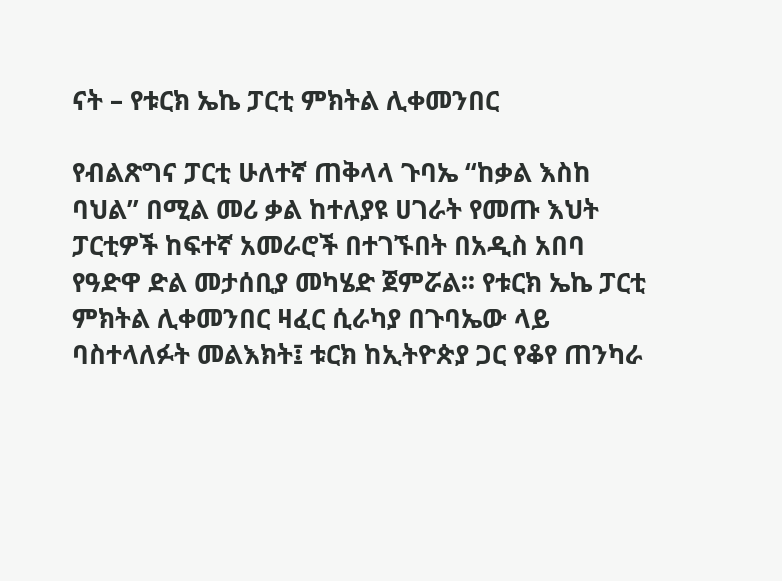ናት – የቱርክ ኤኬ ፓርቲ ምክትል ሊቀመንበር

የብልጽግና ፓርቲ ሁለተኛ ጠቅላላ ጉባኤ “ከቃል እስከ ባህል” በሚል መሪ ቃል ከተለያዩ ሀገራት የመጡ እህት ፓርቲዎች ከፍተኛ አመራሮች በተገኙበት በአዲስ አበባ የዓድዋ ድል መታሰቢያ መካሄድ ጀምሯል፡፡ የቱርክ ኤኬ ፓርቲ ምክትል ሊቀመንበር ዛፈር ሲራካያ በጉባኤው ላይ ባስተላለፉት መልእክት፤ ቱርክ ከኢትዮጵያ ጋር የቆየ ጠንካራ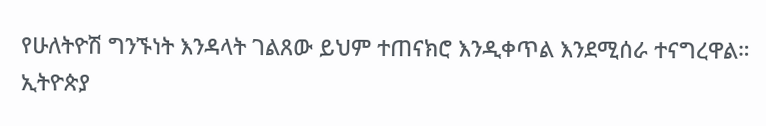የሁለትዮሽ ግንኙነት እንዳላት ገልጸው ይህም ተጠናክሮ እንዲቀጥል እንደሚሰራ ተናግረዋል። ኢትዮጵያ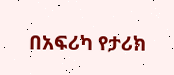በአፍሪካ የታሪክ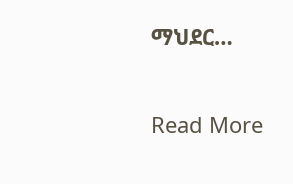ማህደር…

Read More